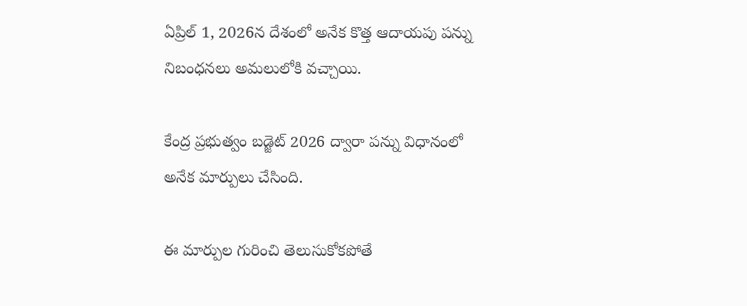ఏప్రిల్ 1, 2026న దేశంలో అనేక కొత్త ఆదాయపు పన్ను నిబంధనలు అమలులోకి వచ్చాయి.

కేంద్ర ప్రభుత్వం బడ్జెట్ 2026 ద్వారా పన్ను విధానంలో అనేక మార్పులు చేసింది.

ఈ మార్పుల గురించి తెలుసుకోకపోతే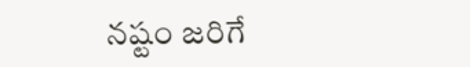నష్టం జరిగే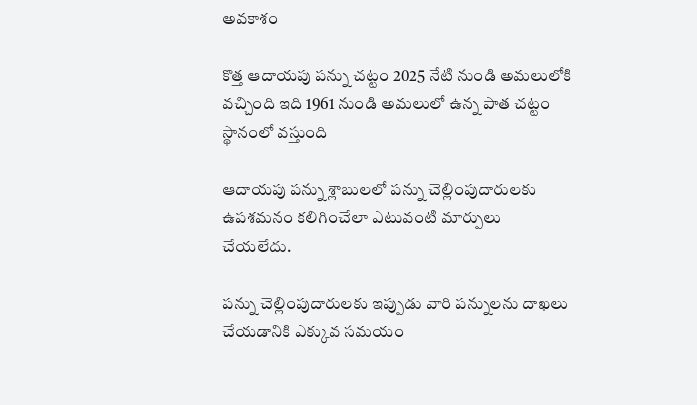అవకాశం

కొత్త ఆదాయపు పన్ను చట్టం 2025 నేటి నుండి అమలులోకి వచ్చింది ఇది 1961 నుండి అమలులో ఉన్న పాత చట్టం స్థానంలో వస్తుంది

ఆదాయపు పన్ను శ్లాబులలో పన్ను చెల్లింపుదారులకు ఉపశమనం కలిగించేలా ఎటువంటి మార్పులు చేయలేదు.

పన్ను చెల్లింపుదారులకు ఇప్పుడు వారి పన్నులను దాఖలు చేయడానికి ఎక్కువ సమయం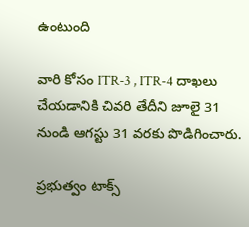ఉంటుంది

వారి కోసం ITR-3 , ITR-4 దాఖలు చేయడానికి చివరి తేదీని జూలై 31 నుండి ఆగస్టు 31 వరకు పొడిగించారు.

ప్రభుత్వం టాక్స్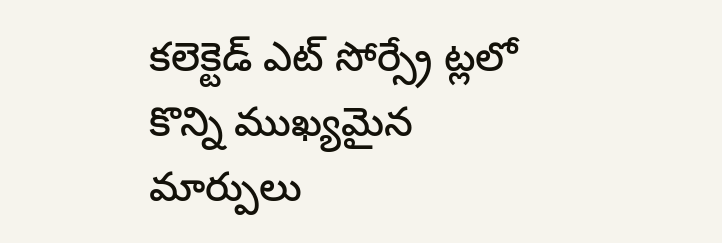కలెక్టెడ్ ఎట్ సోర్స్రే ట్లలో కొన్ని ముఖ్యమైన మార్పులు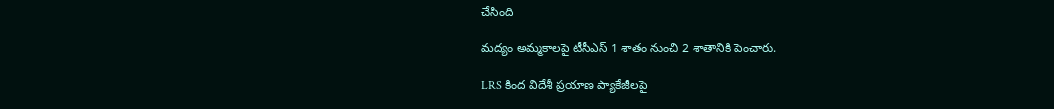చేసింది

మద్యం అమ్మకాలపై టీసీఎస్ 1 శాతం నుంచి 2 శాతానికి పెంచారు.

LRS కింద విదేశీ ప్రయాణ ప్యాకేజీలపై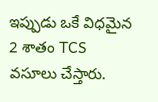ఇప్పుడు ఒకే విధమైన 2 శాతం TCS వసూలు చేస్తారు.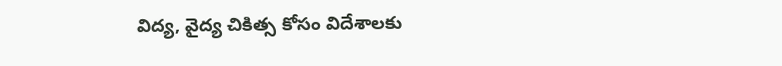విద్య, వైద్య చికిత్స కోసం విదేశాలకు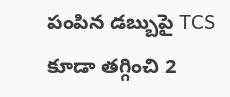పంపిన డబ్బుపై TCS కూడా తగ్గించి 2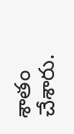శాతం చేశారు.